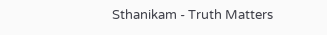Sthanikam - Truth Matters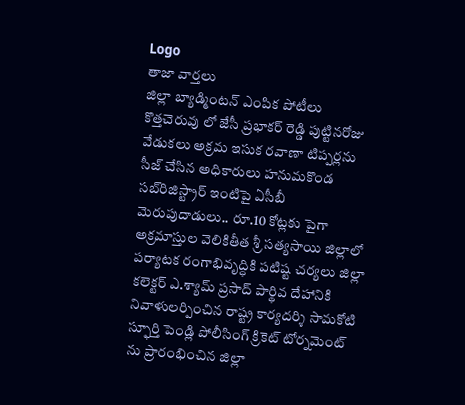Logo
తాజా వార్తలు
జిల్లా బ్యాడ్మింటన్ ఎంపిక పోటీలు కొత్తచెరువు లో జేసీ ప్రభాకర్ రెడ్డి పుట్టినరోజు వేడుకలు అక్రమ ఇసుక రవాణా టిప్పర్లను సీజ్ చేసిన అధికారులు హనుమకొండ సబ్‌రిజిస్ట్రార్ ఇంటిపై ఏసీబీ మెరుపుదాడులు.. రూ.10 కోట్లకు పైగా అక్రమాస్తుల వెలికితీత శ్రీ సత్యసాయి జిల్లాలో పర్యాటక రంగాభివృద్ధికి పటిష్ట చర్యలు జిల్లా కలెక్టర్ ఎ.శ్యామ్ ప్రసాద్ పార్థివ దేహానికి నివాళులర్పించిన రాష్ట్ర కార్యదర్శి సామకోటి స్ఫూర్తి పెండ్లి పోలీసింగ్ క్రికెట్ టోర్నమెంట్ ను ప్రారంభించిన జిల్లా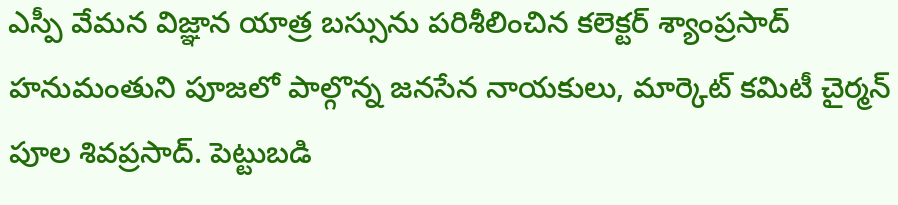ఎస్పీ వేమన విజ్ఞాన యాత్ర బస్సును పరిశీలించిన కలెక్టర్ శ్యాంప్రసాద్ హనుమంతుని పూజలో పాల్గొన్న జనసేన నాయకులు, మార్కెట్ కమిటీ చైర్మన్ పూల శివప్రసాద్. పెట్టుబడి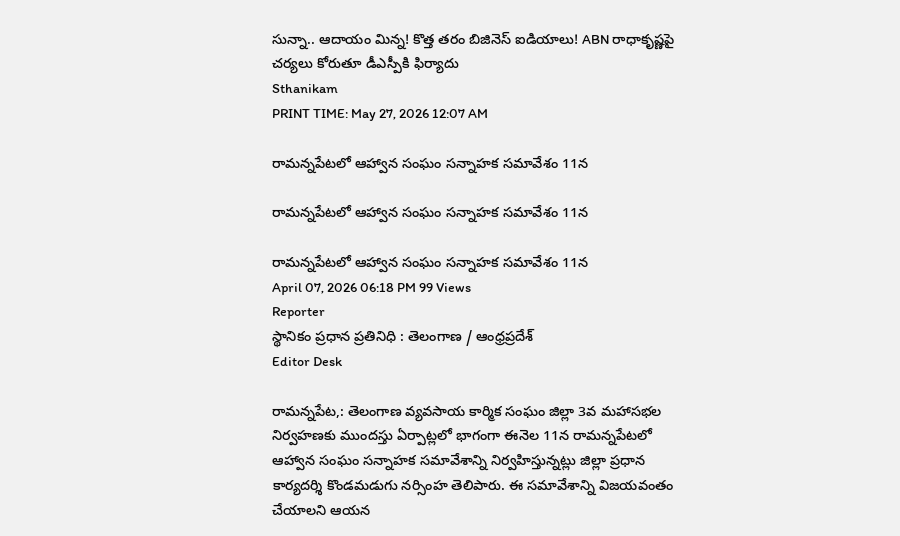సున్నా.. ఆదాయం మిన్న! కొత్త తరం బిజినెస్ ఐడియాలు! ABN రాధాకృష్ణపై చర్యలు కోరుతూ డీఎస్పీకి ఫిర్యాదు
Sthanikam
PRINT TIME: May 27, 2026 12:07 AM

రామన్నపేటలో ఆహ్వాన సంఘం సన్నాహక సమావేశం 11న

రామన్నపేటలో ఆహ్వాన సంఘం సన్నాహక సమావేశం 11న

రామన్నపేటలో ఆహ్వాన సంఘం సన్నాహక సమావేశం 11న
April 07, 2026 06:18 PM 99 Views
Reporter
స్థానికం ప్రధాన ప్రతినిధి : తెలంగాణ / ఆంధ్రప్రదేశ్
Editor Desk

రామన్నపేట,: తెలంగాణ వ్యవసాయ కార్మిక సంఘం జిల్లా 3వ మహాసభల నిర్వహణకు ముందస్తు ఏర్పాట్లలో భాగంగా ఈనెల 11న రామన్నపేటలో ఆహ్వాన సంఘం సన్నాహక సమావేశాన్ని నిర్వహిస్తున్నట్లు జిల్లా ప్రధాన కార్యదర్శి కొండమడుగు నర్సింహ తెలిపారు. ఈ సమావేశాన్ని విజయవంతం చేయాలని ఆయన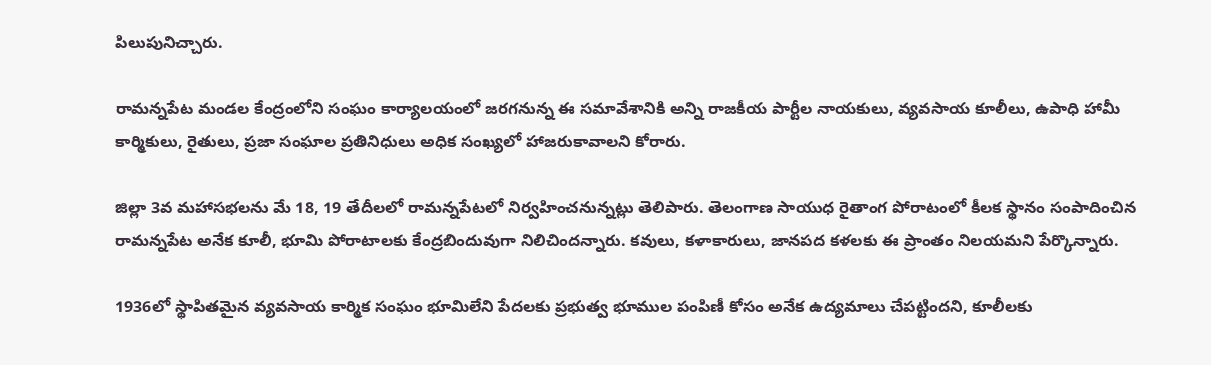పిలుపునిచ్చారు.

రామన్నపేట మండల కేంద్రంలోని సంఘం కార్యాలయంలో జరగనున్న ఈ సమావేశానికి అన్ని రాజకీయ పార్టీల నాయకులు, వ్యవసాయ కూలీలు, ఉపాధి హామీ కార్మికులు, రైతులు, ప్రజా సంఘాల ప్రతినిధులు అధిక సంఖ్యలో హాజరుకావాలని కోరారు.

జిల్లా 3వ మహాసభలను మే 18, 19 తేదీలలో రామన్నపేటలో నిర్వహించనున్నట్లు తెలిపారు. తెలంగాణ సాయుధ రైతాంగ పోరాటంలో కీలక స్థానం సంపాదించిన రామన్నపేట అనేక కూలీ, భూమి పోరాటాలకు కేంద్రబిందువుగా నిలిచిందన్నారు. కవులు, కళాకారులు, జానపద కళలకు ఈ ప్రాంతం నిలయమని పేర్కొన్నారు.

1936లో స్థాపితమైన వ్యవసాయ కార్మిక సంఘం భూమిలేని పేదలకు ప్రభుత్వ భూముల పంపిణీ కోసం అనేక ఉద్యమాలు చేపట్టిందని, కూలీలకు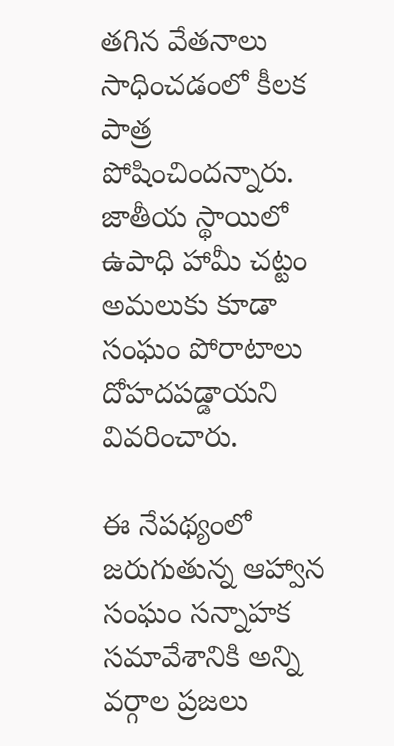తగిన వేతనాలు సాధించడంలో కీలక పాత్ర పోషించిందన్నారు. జాతీయ స్థాయిలో ఉపాధి హామీ చట్టం అమలుకు కూడా సంఘం పోరాటాలు దోహదపడ్డాయని వివరించారు.

ఈ నేపథ్యంలో జరుగుతున్న ఆహ్వాన సంఘం సన్నాహక సమావేశానికి అన్ని వర్గాల ప్రజలు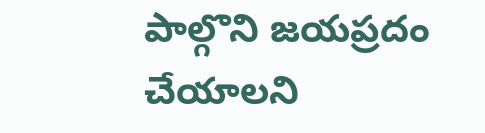పాల్గొని జయప్రదం చేయాలని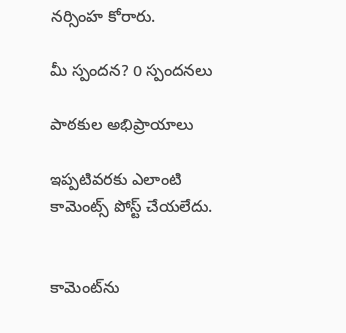నర్సింహ కోరారు.

మీ స్పందన? 0 స్పందనలు

పాఠకుల అభిప్రాయాలు

ఇప్పటివరకు ఎలాంటి కామెంట్స్ పోస్ట్ చేయలేదు.


కామెంట్‌ను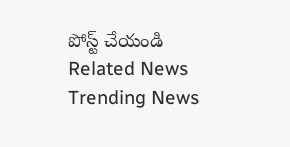పోస్ట్ చేయండి
Related News
Trending News